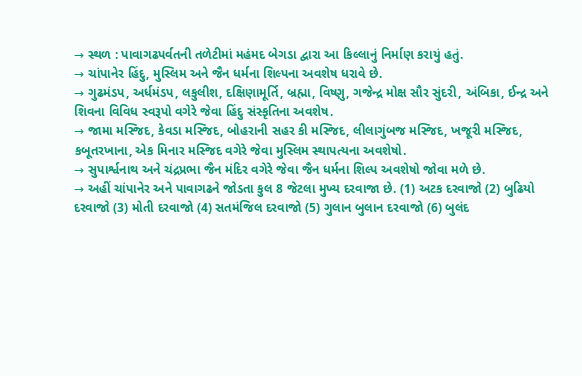→ સ્થળ : પાવાગઢપર્વતની તળેટીમાં મહંમદ બેગડા દ્વારા આ કિલ્લાનું નિર્માણ કરાયું હતું.
→ ચાંપાનેર હિંદુ, મુસ્લિમ અને જૈન ધર્મના શિલ્પના અવશેષ ધરાવે છે.
→ ગુઢમંડપ, અર્ધમંડપ, લકુલીશ, દક્ષિણામૂર્તિ, બ્રહ્મા, વિષ્ણુ, ગજેન્દ્ર મોક્ષ સૌર સુંદરી, અંબિકા, ઈન્દ્ર અને શિવના વિવિધ સ્વરૂપો વગેરે જેવા હિંદુ સંસ્કૃતિના અવશેષ.
→ જામા મસ્જિદ, કેવડા મસ્જિદ, બોહરાની સહર કી મસ્જિદ, લીલાગુંબજ મસ્જિદ, ખજૂરી મસ્જિદ, કબૂતરખાના, એક મિનાર મસ્જિદ વગેરે જેવા મુસ્લિમ સ્થાપત્યના અવશેષો.
→ સુપાર્શ્વનાથ અને ચંદ્રપ્રભા જૈન મંદિર વગેરે જેવા જૈન ધર્મના શિલ્પ અવશેષો જોવા મળે છે.
→ અહીં ચાંપાનેર અને પાવાગઢને જોડતા કુલ 8 જેટલા મુખ્ય દરવાજા છે. (1) અટક દરવાજો (2) બુઢિયો દરવાજો (3) મોતી દરવાજો (4) સતમંજિલ દરવાજો (5) ગુલાન બુલાન દરવાજો (6) બુલંદ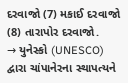દરવાજો (7) મકાઈ દરવાજો (8) તારાપોર દરવાજો.
→ યુનેસ્કો (UNESCO) દ્વારા ચાંપાનેરના સ્થાપત્યને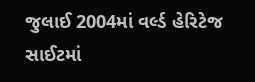જુલાઈ 2004માં વર્લ્ડ હેરિટેજ સાઈટમાં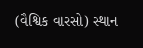(વૈશ્વિક વારસો) સ્થાન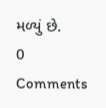મળ્યું છે.
0 Comments